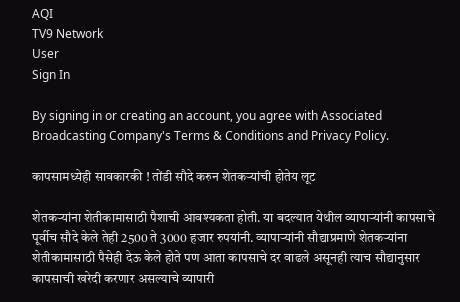AQI
TV9 Network
User
Sign In

By signing in or creating an account, you agree with Associated Broadcasting Company's Terms & Conditions and Privacy Policy.

कापसामध्येही सावकारकी ! तोंडी सौदे करुन शेतकऱ्यांची होतेय लूट

शेतकऱ्यांना शेतीकामासाठी पैशाची आवश्यकता होती. या बदल्यात येथील व्यापाऱ्यांनी कापसाचे पूर्वीच सौदे केले तेही 2500 ते 3000 हजार रुपयांनी. व्यापाऱ्यांनी सौद्याप्रमाणे शेतकऱ्यांना शेतीकामासाठी पैसेही देऊ केले होते पण आता कापसाचे दर वाढले असूनही त्याच सौद्यानुसार कापसाची खरेदी करणार असल्याचे व्यापारी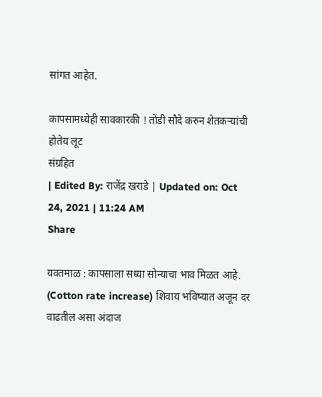सांगत आहेत.

कापसामध्येही सावकारकी ! तोंडी सौदे करुन शेतकऱ्यांची होतेय लूट
संग्रहित
| Edited By: राजेंद्र खराडे | Updated on: Oct 24, 2021 | 11:24 AM
Share

यवतमाळ : कापसाला सध्या सोन्याचा भाव मिळत आहे. (Cotton rate increase) शिवाय भविष्यात अजून दर वाढतील असा अंदाज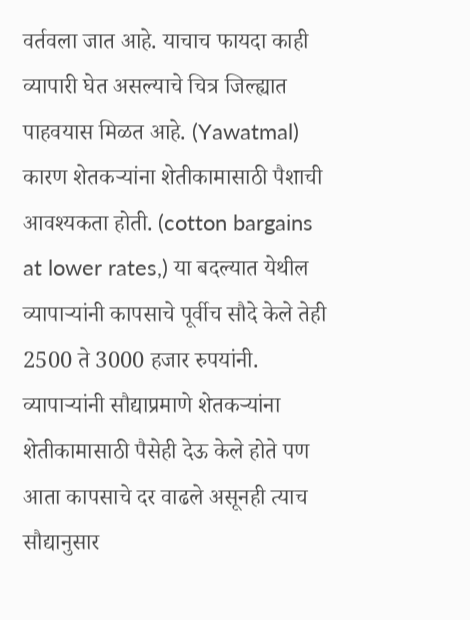वर्तवला जात आहे. याचाच फायदा काही व्यापारी घेत असल्याचे चित्र जिल्ह्यात पाहवयास मिळत आहे. (Yawatmal) कारण शेतकऱ्यांना शेतीकामासाठी पैशाची आवश्यकता होती. (cotton bargains at lower rates,) या बदल्यात येथील व्यापाऱ्यांनी कापसाचे पूर्वीच सौदे केले तेही 2500 ते 3000 हजार रुपयांनी. व्यापाऱ्यांनी सौद्याप्रमाणे शेतकऱ्यांना शेतीकामासाठी पैसेही देऊ केले होते पण आता कापसाचे दर वाढले असूनही त्याच सौद्यानुसार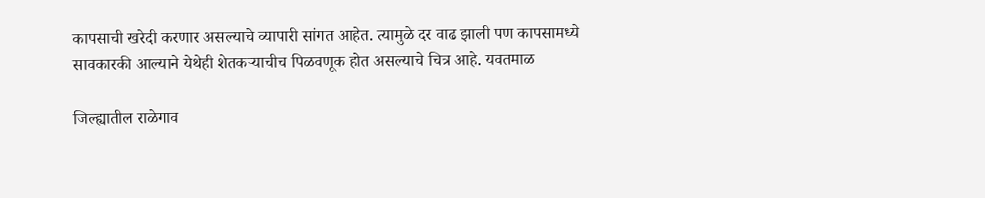कापसाची खरेदी करणार असल्याचे व्यापारी सांगत आहेत. त्यामुळे दर वाढ झाली पण कापसामध्ये सावकारकी आल्याने येथेही शेतकऱ्याचीच पिळवणूक होत असल्याचे चित्र आहे. यवतमाळ

जिल्ह्यातील राळेगाव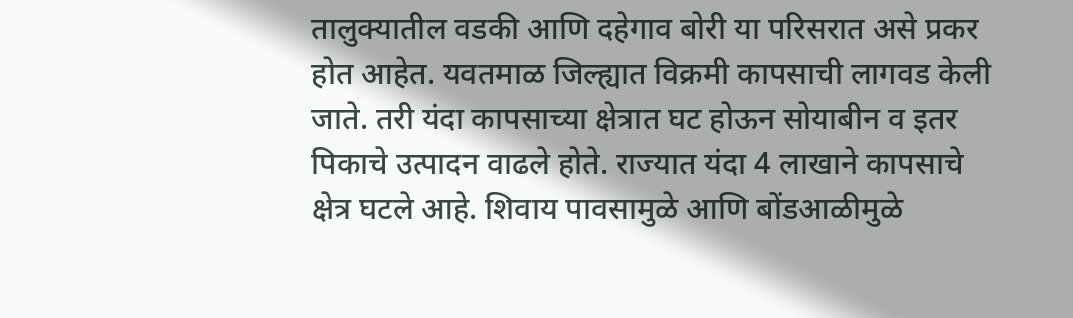तालुक्यातील वडकी आणि दहेगाव बोरी या परिसरात असे प्रकर होत आहेत. यवतमाळ जिल्ह्यात विक्रमी कापसाची लागवड केली जाते. तरी यंदा कापसाच्या क्षेत्रात घट होऊन सोयाबीन व इतर पिकाचे उत्पादन वाढले होते. राज्यात यंदा 4 लाखाने कापसाचे क्षेत्र घटले आहे. शिवाय पावसामुळे आणि बोंडआळीमुळे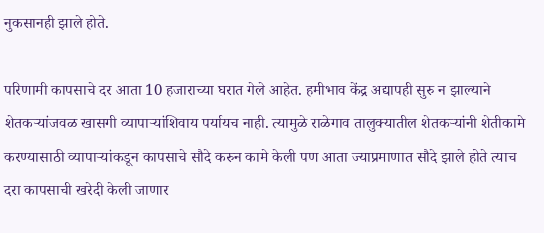नुकसानही झाले होते.

परिणामी कापसाचे दर आता 10 हजाराच्या घरात गेले आहेत. हमीभाव केंद्र अद्यापही सुरु न झाल्याने शेतकऱ्यांजवळ खासगी व्यापाऱ्यांशिवाय पर्यायच नाही. त्यामुळे राळेगाव तालुक्यातील शेतकऱ्यांनी शेतीकामे करण्यासाठी व्यापाऱ्यांकडून कापसाचे सौदे करुन कामे केली पण आता ज्याप्रमाणात सौदे झाले होते त्याच दरा कापसाची खरेदी केली जाणार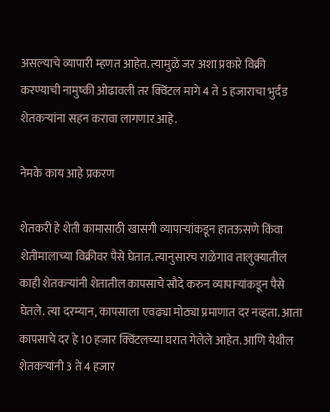असल्याचे व्यापारी म्हणत आहेत. त्यामुळे जर अशा प्रकारे विक्री करण्याची नामुष्की ओढावली तर क्विंटल मागे 4 ते 5 हजाराचा भुर्दंड शेतकऱ्यांना सहन करावा लागणार आहे.

नेमके काय आहे प्रकरण

शेतकरी हे शेती कामासाठी खासगी व्यापाऱ्यांकडून हातऊसणे किंवा शेतीमालाच्या विक्रीवर पैसे घेतात. त्यानुसारच राळेगाव तालुक्यातील काही शेतकऱ्यांनी शेतातील कापसाचे सौदे करुन व्यापाऱ्यांकडून पैसे घेतले. त्या दरम्यान, कापसाला एवढ्या मोठ्या प्रमाणात दर नव्हता. आता कापसाचे दर हे 10 हजार क्विंटलच्या घरात गेलेले आहेत. आणि येथील शेतकऱ्यांनी 3 ते 4 हजार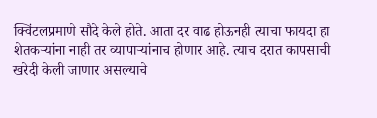क्विंटलप्रमाणे सौदे केले होते. आता दर वाढ होऊनही त्याचा फायदा हा शेतकऱ्यांना नाही तर व्यापाऱ्यांनाच होणार आहे. त्याच दरात कापसाची खरेदी केली जाणार असल्याचे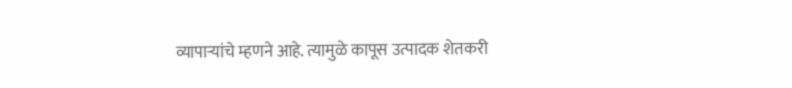व्यापाऱ्यांचे म्हणने आहे. त्यामुळे कापूस उत्पादक शेतकरी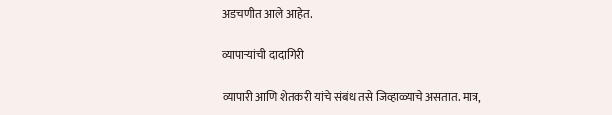अडचणीत आले आहेत.

व्यापाऱ्यांची दादागिरी

व्यापारी आणि शेतकरी यांचे संबंध तसे जिव्हाळ्याचे असतात. मात्र,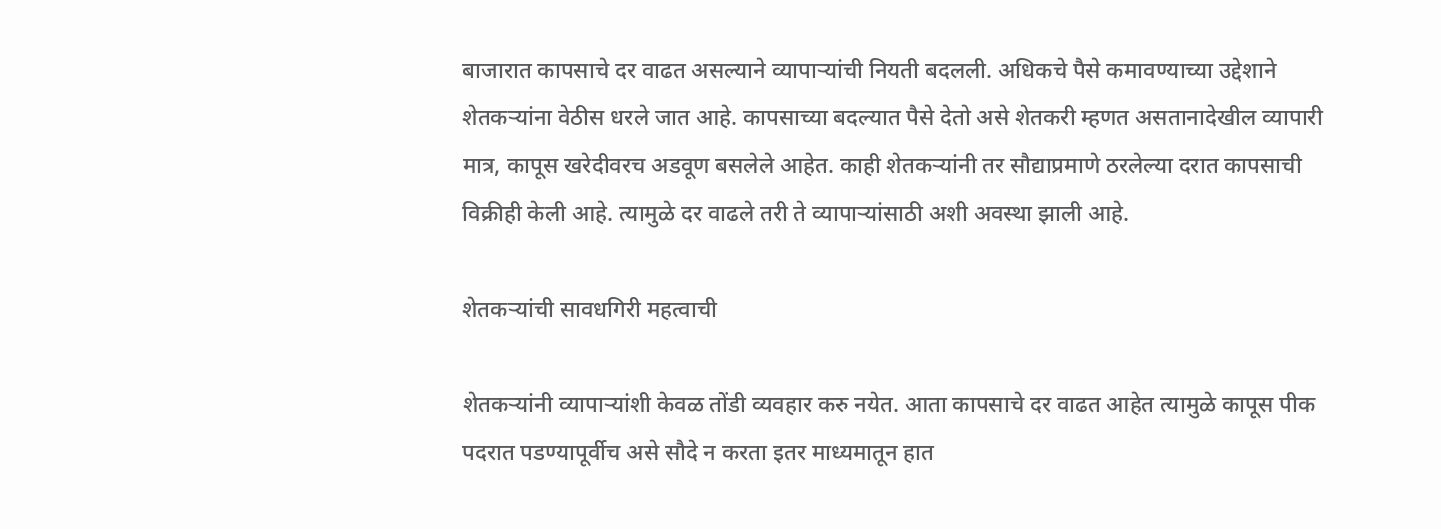बाजारात कापसाचे दर वाढत असल्याने व्यापाऱ्यांची नियती बदलली. अधिकचे पैसे कमावण्याच्या उद्देशाने शेतकऱ्यांना वेठीस धरले जात आहे. कापसाच्या बदल्यात पैसे देतो असे शेतकरी म्हणत असतानादेखील व्यापारी मात्र, कापूस खरेदीवरच अडवूण बसलेले आहेत. काही शेतकऱ्यांनी तर सौद्याप्रमाणे ठरलेल्या दरात कापसाची विक्रीही केली आहे. त्यामुळे दर वाढले तरी ते व्यापाऱ्यांसाठी अशी अवस्था झाली आहे.

शेतकऱ्यांची सावधगिरी महत्वाची

शेतकऱ्यांनी व्यापाऱ्यांशी केवळ तोंडी व्यवहार करु नयेत. आता कापसाचे दर वाढत आहेत त्यामुळे कापूस पीक पदरात पडण्यापूर्वीच असे सौदे न करता इतर माध्यमातून हात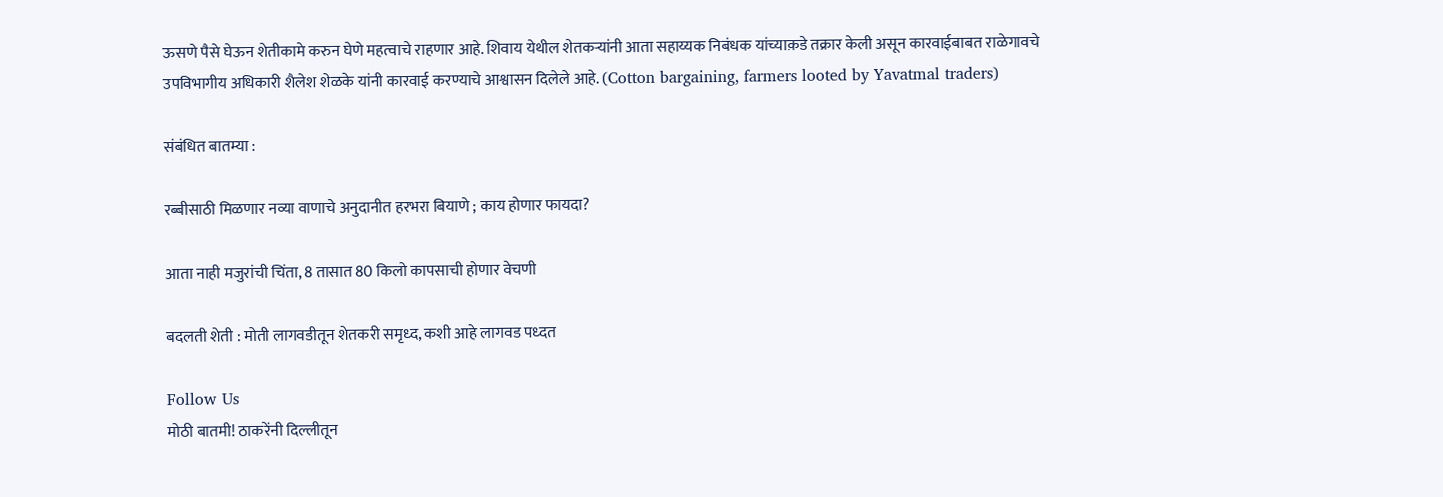ऊसणे पैसे घेऊन शेतीकामे करुन घेणे महत्वाचे राहणार आहे. शिवाय येथील शेतकऱ्यांनी आता सहाय्यक निबंधक यांच्याक़डे तक्रार केली असून कारवाईबाबत राळेगावचे उपविभागीय अधिकारी शैलेश शेळके यांनी कारवाई करण्याचे आश्वासन दिलेले आहे. (Cotton bargaining, farmers looted by Yavatmal traders)

संबंधित बातम्या :

रब्बीसाठी मिळणार नव्या वाणाचे अनुदानीत हरभरा बियाणे ; काय होणार फायदा?

आता नाही मजुरांची चिंता, 8 तासात 80 किलो कापसाची होणार वेचणी

बदलती शेती : मोती लागवडीतून शेतकरी समृध्द, कशी आहे लागवड पध्दत

Follow Us
मोठी बातमी! ठाकरेंनी दिल्लीतून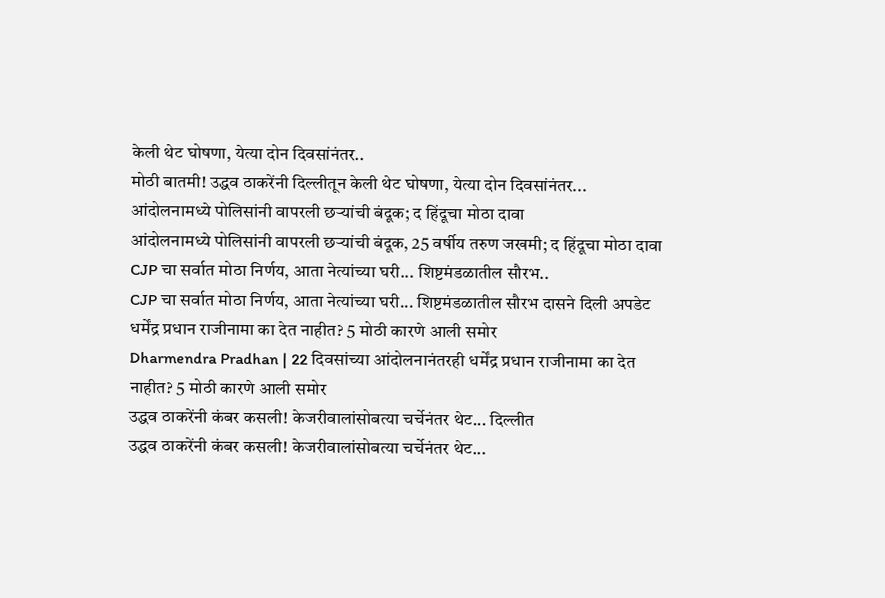केली थेट घोषणा, येत्या दोन दिवसांनंतर..
मोठी बातमी! उद्धव ठाकरेंनी दिल्लीतून केली थेट घोषणा, येत्या दोन दिवसांनंतर...
आंदोलनामध्ये पोलिसांनी वापरली छऱ्यांची बंदूक; द हिंदूचा मोठा दावा
आंदोलनामध्ये पोलिसांनी वापरली छऱ्यांची बंदूक, 25 वर्षीय तरुण जखमी; द हिंदूचा मोठा दावा
CJP चा सर्वात मोठा निर्णय, आता नेत्यांच्या घरी... शिष्टमंडळातील सौरभ..
CJP चा सर्वात मोठा निर्णय, आता नेत्यांच्या घरी... शिष्टमंडळातील सौरभ दासने दिली अपडेट
धर्मेंद्र प्रधान राजीनामा का देत नाहीत? 5 मोठी कारणे आली समोर
Dharmendra Pradhan | 22 दिवसांच्या आंदोलनानंतरही धर्मेंद्र प्रधान राजीनामा का देत नाहीत? 5 मोठी कारणे आली समोर
उद्धव ठाकरेंनी कंबर कसली! केजरीवालांसोबत्या चर्चेनंतर थेट... दिल्लीत
उद्धव ठाकरेंनी कंबर कसली! केजरीवालांसोबत्या चर्चेनंतर थेट...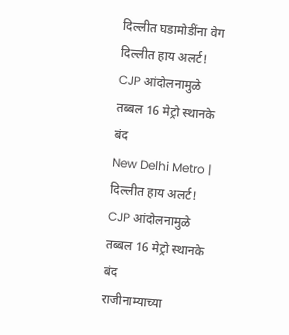दिल्लीत घडामोडींना वेग
दिल्लीत हाय अलर्ट! CJP आंदोलनामुळे तब्बल 16 मेट्रो स्थानके बंद
New Delhi Metro | दिल्लीत हाय अलर्ट! CJP आंदोलनामुळे तब्बल 16 मेट्रो स्थानके बंद
राजीनाम्याच्या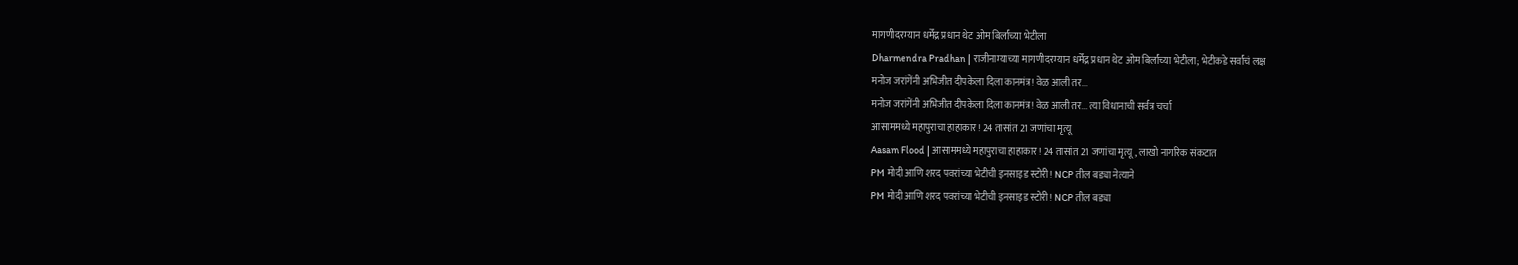मागणीदरम्यान धर्मेंद्र प्रधान थेट ओम बिर्लांच्या भेटीला
Dharmendra Pradhan | राजीनाम्याच्या मागणीदरम्यान धर्मेंद्र प्रधान थेट ओम बिर्लांच्या भेटीला; भेटीकडे सर्वांचं लक्ष
मनोज जरांगेंनी अभिजीत दीपकेला दिला कानमंत्र! वेळ आली तर...
मनोज जरांगेंनी अभिजीत दीपकेला दिला कानमंत्र! वेळ आली तर... त्या विधानाची सर्वत्र चर्चा
आसाममध्ये महापुराचा हाहाकार! 24 तासांत 21 जणांचा मृत्यू
Aasam Flood | आसाममध्ये महापुराचा हाहाकार! 24 तासांत 21 जणांचा मृत्यू, लाखो नागरिक संकटात
PM मोदी आणि शरद पवरांच्या भेटीची इनसाइड स्टोरी! NCP तील बड्या नेत्याने
PM मोदी आणि शरद पवरांच्या भेटीची इनसाइड स्टोरी! NCP तील बड्या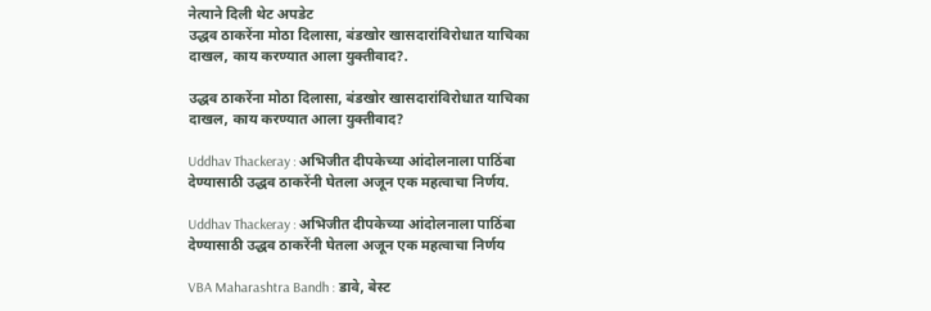नेत्याने दिली थेट अपडेट
उद्धव ठाकरेंना मोठा दिलासा, बंडखोर खासदारांविरोधात याचिका दाखल, काय करण्यात आला युक्तीवाद?.

उद्धव ठाकरेंना मोठा दिलासा, बंडखोर खासदारांविरोधात याचिका दाखल, काय करण्यात आला युक्तीवाद?

Uddhav Thackeray : अभिजीत दीपकेच्या आंदोलनाला पाठिंबा देण्यासाठी उद्धव ठाकरेंनी घेतला अजून एक महत्वाचा निर्णय.

Uddhav Thackeray : अभिजीत दीपकेच्या आंदोलनाला पाठिंबा देण्यासाठी उद्धव ठाकरेंनी घेतला अजून एक महत्वाचा निर्णय

VBA Maharashtra Bandh : डावे, बेस्ट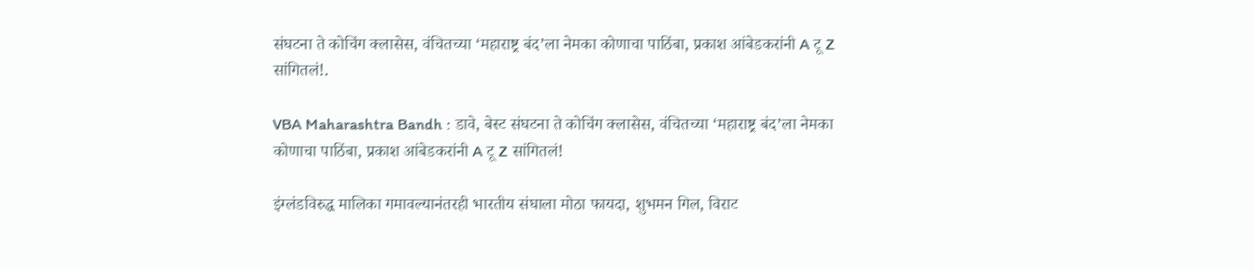संघटना ते कोचिंग क्लासेस, वंचितच्या ‘महाराष्ट्र बंद’ला नेमका कोणाचा पाठिंबा, प्रकाश आंबेडकरांनी A टू Z सांगितलं!.

VBA Maharashtra Bandh : डावे, बेस्ट संघटना ते कोचिंग क्लासेस, वंचितच्या ‘महाराष्ट्र बंद’ला नेमका कोणाचा पाठिंबा, प्रकाश आंबेडकरांनी A टू Z सांगितलं!

इंग्लंडविरुद्ध मालिका गमावल्यानंतरही भारतीय संघाला मोठा फायदा, शुभमन गिल, विराट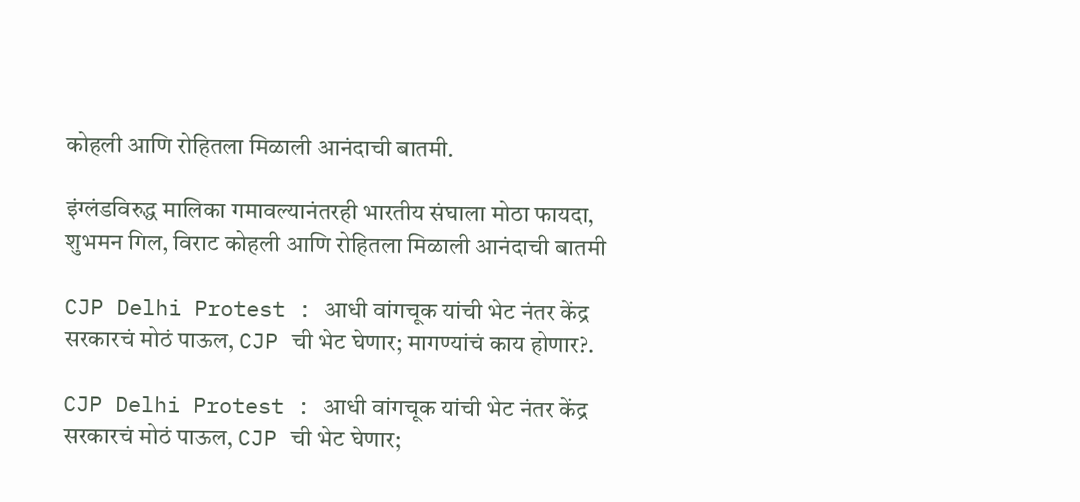कोहली आणि रोहितला मिळाली आनंदाची बातमी.

इंग्लंडविरुद्ध मालिका गमावल्यानंतरही भारतीय संघाला मोठा फायदा, शुभमन गिल, विराट कोहली आणि रोहितला मिळाली आनंदाची बातमी

CJP Delhi Protest : आधी वांगचूक यांची भेट नंतर केंद्र सरकारचं मोठं पाऊल, CJP ची भेट घेणार; मागण्यांचं काय होणार?.

CJP Delhi Protest : आधी वांगचूक यांची भेट नंतर केंद्र सरकारचं मोठं पाऊल, CJP ची भेट घेणार;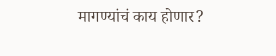मागण्यांचं काय होणार?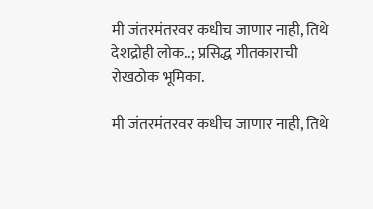मी जंतरमंतरवर कधीच जाणार नाही, तिथे देशद्रोही लोक..; प्रसिद्ध गीतकाराची रोखठोक भूमिका.

मी जंतरमंतरवर कधीच जाणार नाही, तिथे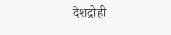देशद्रोही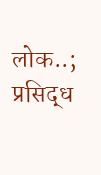लोक..; प्रसिद्ध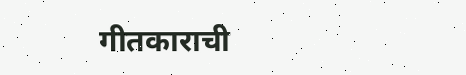गीतकाराची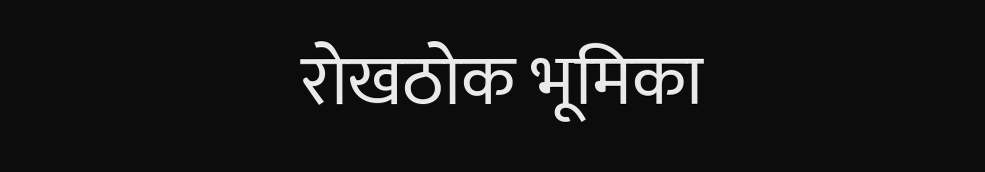रोखठोक भूमिका